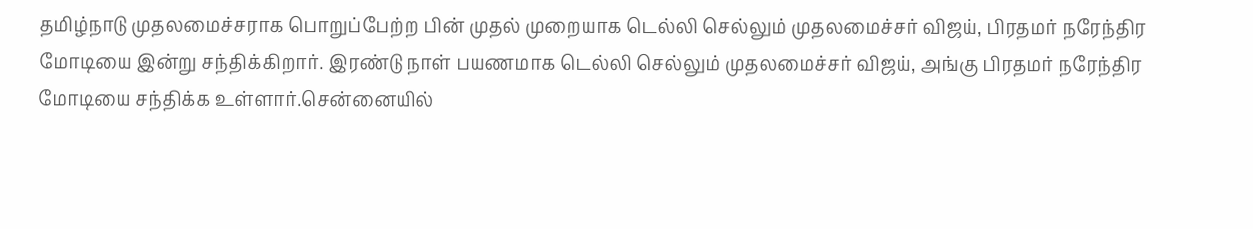தமிழ்நாடு முதலமைச்சராக பொறுப்பேற்ற பின் முதல் முறையாக டெல்லி செல்லும் முதலமைச்சர் விஜய், பிரதமர் நரேந்திர மோடியை இன்று சந்திக்கிறார். இரண்டு நாள் பயணமாக டெல்லி செல்லும் முதலமைச்சர் விஜய், அங்கு பிரதமர் நரேந்திர மோடியை சந்திக்க உள்ளார்.சென்னையில்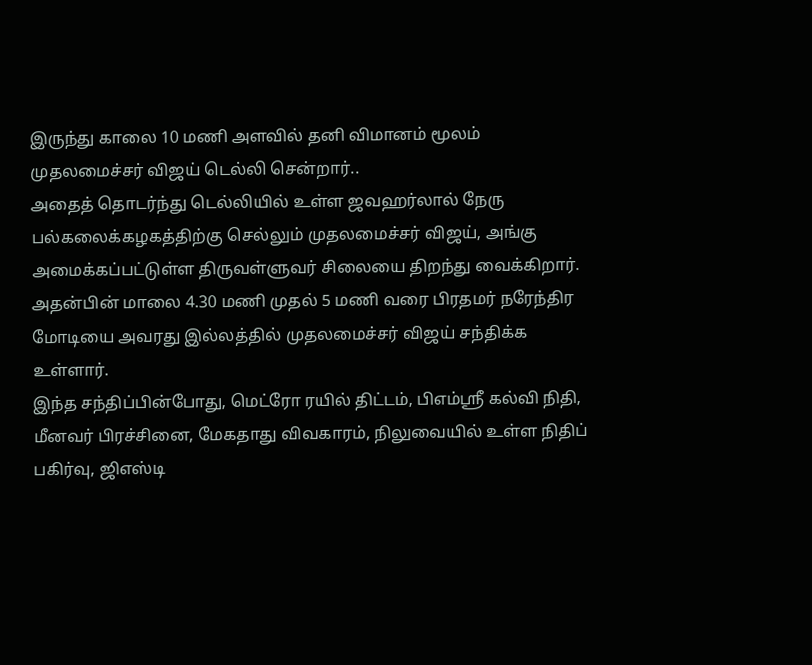இருந்து காலை 10 மணி அளவில் தனி விமானம் மூலம் முதலமைச்சர் விஜய் டெல்லி சென்றார்..
அதைத் தொடர்ந்து டெல்லியில் உள்ள ஜவஹர்லால் நேரு பல்கலைக்கழகத்திற்கு செல்லும் முதலமைச்சர் விஜய், அங்கு அமைக்கப்பட்டுள்ள திருவள்ளுவர் சிலையை திறந்து வைக்கிறார். அதன்பின் மாலை 4.30 மணி முதல் 5 மணி வரை பிரதமர் நரேந்திர மோடியை அவரது இல்லத்தில் முதலமைச்சர் விஜய் சந்திக்க உள்ளார்.
இந்த சந்திப்பின்போது, மெட்ரோ ரயில் திட்டம், பிஎம்ஸ்ரீ கல்வி நிதி, மீனவர் பிரச்சினை, மேகதாது விவகாரம், நிலுவையில் உள்ள நிதிப் பகிர்வு, ஜிஎஸ்டி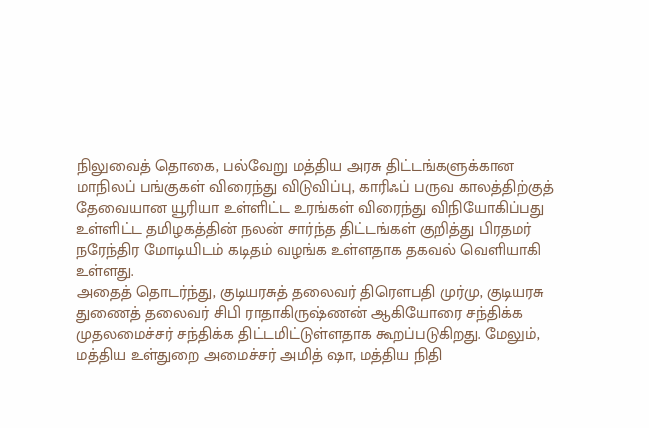நிலுவைத் தொகை, பல்வேறு மத்திய அரசு திட்டங்களுக்கான மாநிலப் பங்குகள் விரைந்து விடுவிப்பு, காரிஃப் பருவ காலத்திற்குத் தேவையான யூரியா உள்ளிட்ட உரங்கள் விரைந்து விநியோகிப்பது உள்ளிட்ட தமிழகத்தின் நலன் சார்ந்த திட்டங்கள் குறித்து பிரதமர் நரேந்திர மோடியிடம் கடிதம் வழங்க உள்ளதாக தகவல் வெளியாகி உள்ளது.
அதைத் தொடர்ந்து, குடியரசுத் தலைவர் திரெளபதி முர்மு, குடியரசு துணைத் தலைவர் சிபி ராதாகிருஷ்ணன் ஆகியோரை சந்திக்க முதலமைச்சர் சந்திக்க திட்டமிட்டுள்ளதாக கூறப்படுகிறது. மேலும், மத்திய உள்துறை அமைச்சர் அமித் ஷா, மத்திய நிதி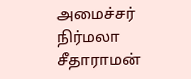அமைச்சர் நிர்மலா சீதாராமன்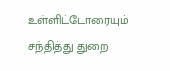உள்ளிட்டோரையும் சந்தித்து துறை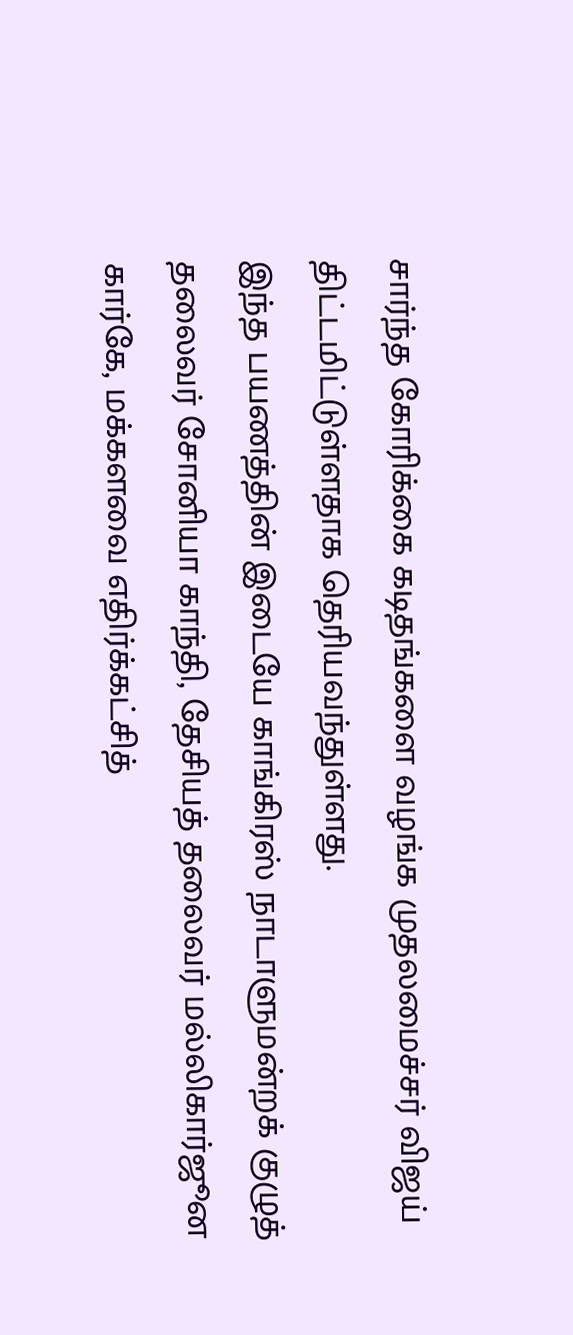சார்ந்த கோரிக்கை கடிதங்களை வழங்க முதலமைச்சர் விஜய் திட்டமிட்டுள்ளதாக தெரியவந்துள்ளது.
இந்த பயணத்தின் இடையே காங்கிரஸ் நாடாளுமன்றக் குழுத் தலைவர் சோனியா காந்தி, தேசியத் தலைவர் மல்லிகார்ஜூன கார்கே, மக்களவை எதிர்க்கட்சித்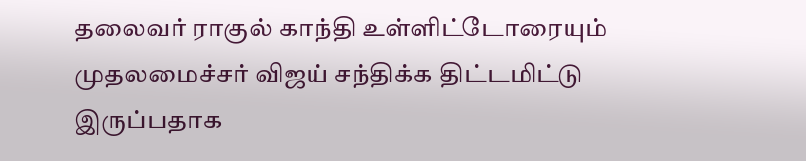தலைவர் ராகுல் காந்தி உள்ளிட்டோரையும் முதலமைச்சர் விஜய் சந்திக்க திட்டமிட்டு இருப்பதாக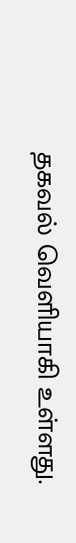தகவல் வெளியாகி உள்ளது.